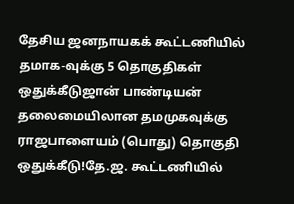தேசிய ஜனநாயகக் கூட்டணியில் தமாக-வுக்கு 5 தொகுதிகள் ஒதுக்கீடுஜான் பாண்டியன் தலைமையிலான தமமுகவுக்கு ராஜபாளையம் (பொது) தொகுதி ஒதுக்கீடு!தே.ஜ. கூட்டணியில்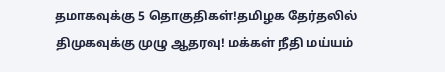தமாகவுக்கு 5 தொகுதிகள்!தமிழக தேர்தலில் திமுகவுக்கு முழு ஆதரவு! மக்கள் நீதி மய்யம்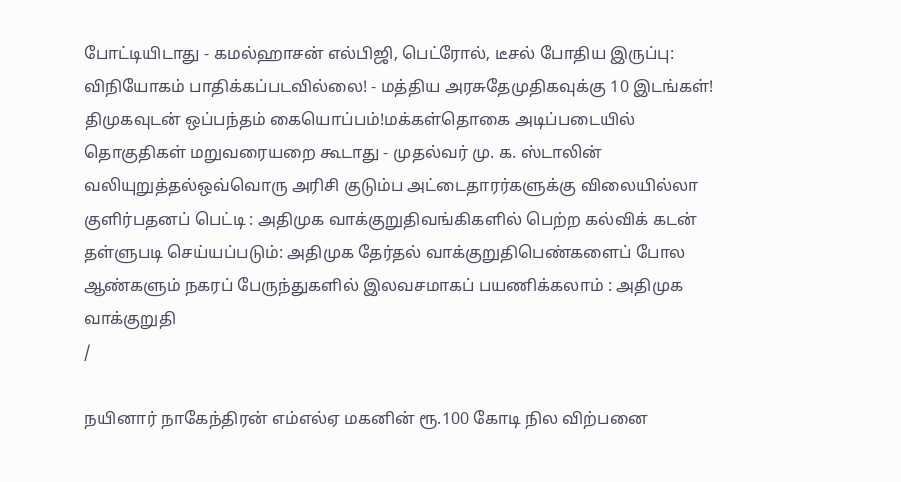போட்டியிடாது - கமல்ஹாசன் எல்பிஜி, பெட்ரோல், டீசல் போதிய இருப்பு: விநியோகம் பாதிக்கப்படவில்லை! - மத்திய அரசுதேமுதிகவுக்கு 10 இடங்கள்! திமுகவுடன் ஒப்பந்தம் கையொப்பம்!மக்கள்தொகை அடிப்படையில் தொகுதிகள் மறுவரையறை கூடாது - முதல்வர் மு. க. ஸ்டாலின் வலியுறுத்தல்ஒவ்வொரு அரிசி குடும்ப அட்டைதாரர்களுக்கு விலையில்லா குளிர்பதனப் பெட்டி : அதிமுக வாக்குறுதிவங்கிகளில் பெற்ற கல்விக் கடன் தள்ளுபடி செய்யப்படும்: அதிமுக தேர்தல் வாக்குறுதிபெண்களைப் போல ஆண்களும் நகரப் பேருந்துகளில் இலவசமாகப் பயணிக்கலாம் : அதிமுக வாக்குறுதி
/

நயினார் நாகேந்திரன் எம்எல்ஏ மகனின் ரூ.100 கோடி நில விற்பனை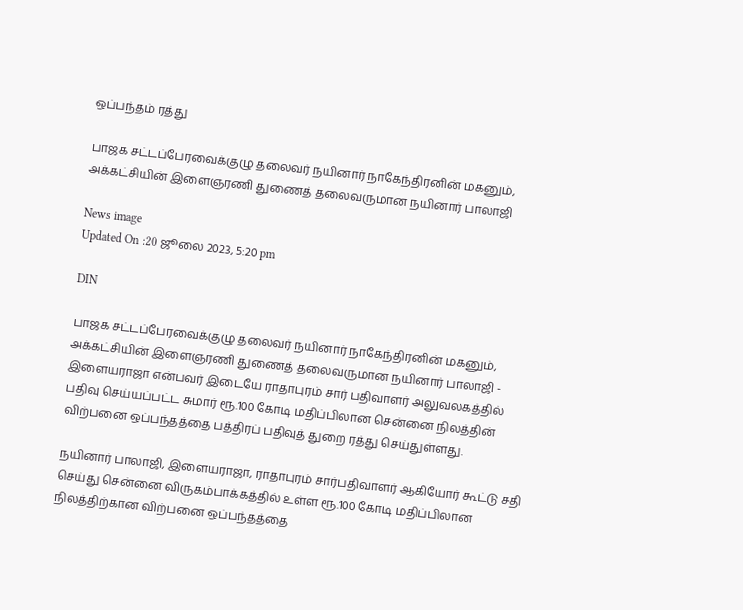ஒப்பந்தம் ரத்து

பாஜக சட்டப்பேரவைக்குழு தலைவர் நயினார் நாகேந்திரனின் மகனும், அக்கட்சியின் இளைஞரணி துணைத் தலைவருமான நயினார் பாலாஜி

News image
Updated On :20 ஜூலை 2023, 5:20 pm

DIN

பாஜக சட்டப்பேரவைக்குழு தலைவர் நயினார் நாகேந்திரனின் மகனும், அக்கட்சியின் இளைஞரணி துணைத் தலைவருமான நயினார் பாலாஜி - இளையராஜா என்பவர் இடையே ராதாபுரம் சார் பதிவாளர் அலுவலகத்தில் பதிவு செய்யப்பட்ட சுமார் ரூ.100 கோடி மதிப்பிலான சென்னை நிலத்தின் விற்பனை ஒப்பந்தத்தை பத்திரப் பதிவுத் துறை ரத்து செய்துள்ளது.

நயினார் பாலாஜி, இளையராஜா, ராதாபுரம் சார்பதிவாளர் ஆகியோர் கூட்டு சதி செய்து சென்னை விருகம்பாக்கத்தில் உள்ள ரூ.100 கோடி மதிப்பிலான நிலத்திற்கான விற்பனை ஒப்பந்தத்தை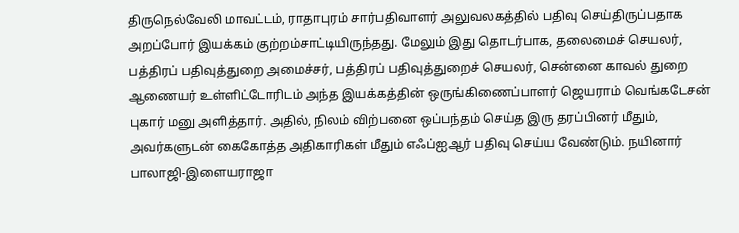திருநெல்வேலி மாவட்டம், ராதாபுரம் சார்பதிவாளர் அலுவலகத்தில் பதிவு செய்திருப்பதாக அறப்போர் இயக்கம் குற்றம்சாட்டியிருந்தது. மேலும் இது தொடர்பாக, தலைமைச் செயலர், பத்திரப் பதிவுத்துறை அமைச்சர், பத்திரப் பதிவுத்துறைச் செயலர், சென்னை காவல் துறை ஆணையர் உள்ளிட்டோரிடம் அந்த இயக்கத்தின் ஒருங்கிணைப்பாளர் ஜெயராம் வெங்கடேசன் புகார் மனு அளித்தார். அதில், நிலம் விற்பனை ஒப்பந்தம் செய்த இரு தரப்பினர் மீதும், அவர்களுடன் கைகோத்த அதிகாரிகள் மீதும் எஃப்ஐஆர் பதிவு செய்ய வேண்டும். நயினார் பாலாஜி-இளையராஜா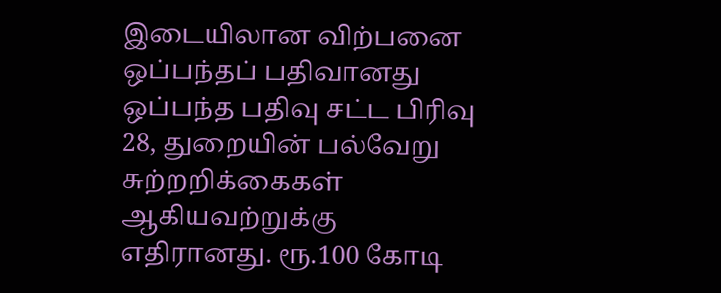இடையிலான விற்பனை ஒப்பந்தப் பதிவானது ஒப்பந்த பதிவு சட்ட பிரிவு 28, துறையின் பல்வேறு சுற்றறிக்கைகள் ஆகியவற்றுக்கு எதிரானது. ரூ.100 கோடி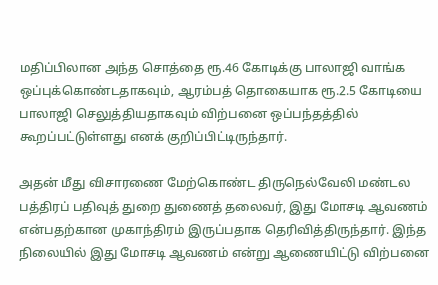மதிப்பிலான அந்த சொத்தை ரூ.46 கோடிக்கு பாலாஜி வாங்க ஒப்புக்கொண்டதாகவும், ஆரம்பத் தொகையாக ரூ.2.5 கோடியை பாலாஜி செலுத்தியதாகவும் விற்பனை ஒப்பந்தத்தில் கூறப்பட்டுள்ளது எனக் குறிப்பிட்டிருந்தார்.

அதன் மீது விசாரணை மேற்கொண்ட திருநெல்வேலி மண்டல பத்திரப் பதிவுத் துறை துணைத் தலைவர், இது மோசடி ஆவணம் என்பதற்கான முகாந்திரம் இருப்பதாக தெரிவித்திருந்தார். இந்த நிலையில் இது மோசடி ஆவணம் என்று ஆணையிட்டு விற்பனை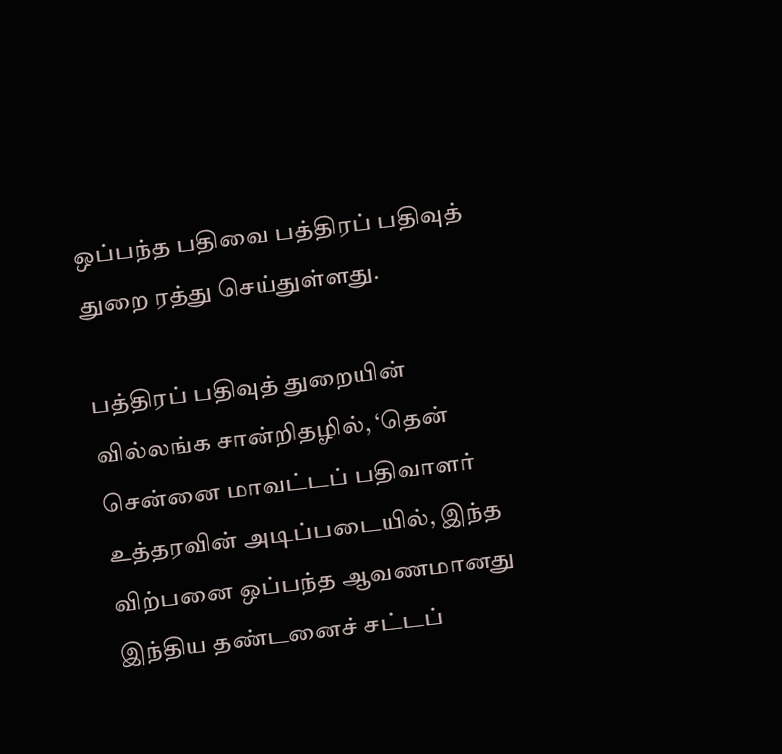ஒப்பந்த பதிவை பத்திரப் பதிவுத் துறை ரத்து செய்துள்ளது.

பத்திரப் பதிவுத் துறையின் வில்லங்க சான்றிதழில், ‘தென் சென்னை மாவட்டப் பதிவாளர் உத்தரவின் அடிப்படையில், இந்த விற்பனை ஒப்பந்த ஆவணமானது இந்திய தண்டனைச் சட்டப்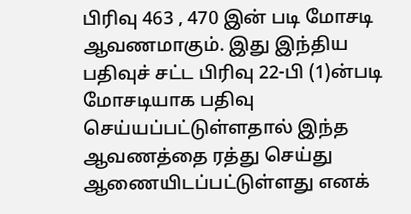பிரிவு 463 , 470 இன் படி மோசடி ஆவணமாகும். இது இந்திய பதிவுச் சட்ட பிரிவு 22-பி (1)ன்படி மோசடியாக பதிவு செய்யப்பட்டுள்ளதால் இந்த ஆவணத்தை ரத்து செய்து ஆணையிடப்பட்டுள்ளது எனக்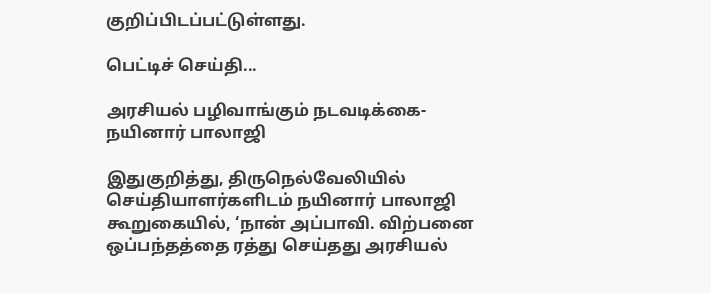குறிப்பிடப்பட்டுள்ளது.

பெட்டிச் செய்தி...

அரசியல் பழிவாங்கும் நடவடிக்கை-நயினார் பாலாஜி

இதுகுறித்து, திருநெல்வேலியில் செய்தியாளர்களிடம் நயினார் பாலாஜி கூறுகையில், ‘நான் அப்பாவி. விற்பனை ஒப்பந்தத்தை ரத்து செய்தது அரசியல்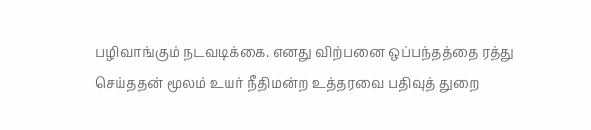பழிவாங்கும் நடவடிக்கை. எனது விற்பனை ஒப்பந்தத்தை ரத்து செய்ததன் மூலம் உயர் நீதிமன்ற உத்தரவை பதிவுத் துறை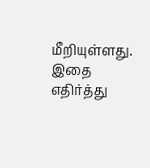மீறியுள்ளது. இதை எதிர்த்து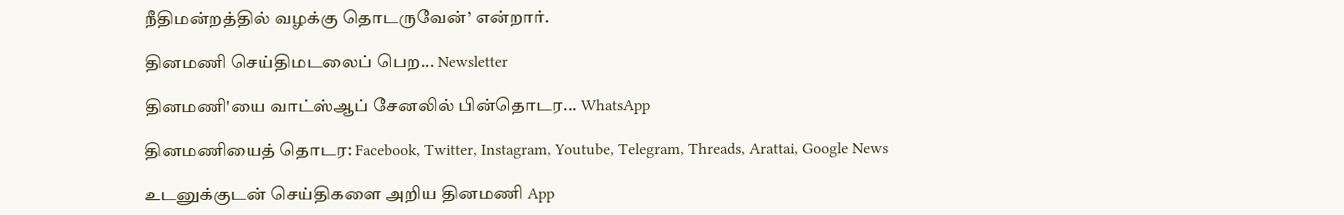நீதிமன்றத்தில் வழக்கு தொடருவேன்’ என்றார்.

தினமணி செய்திமடலைப் பெற... Newsletter

தினமணி'யை வாட்ஸ்ஆப் சேனலில் பின்தொடர... WhatsApp

தினமணியைத் தொடர: Facebook, Twitter, Instagram, Youtube, Telegram, Threads, Arattai, Google News

உடனுக்குடன் செய்திகளை அறிய தினமணி App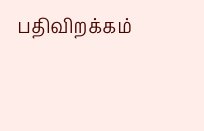பதிவிறக்கம்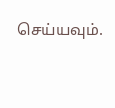செய்யவும்.